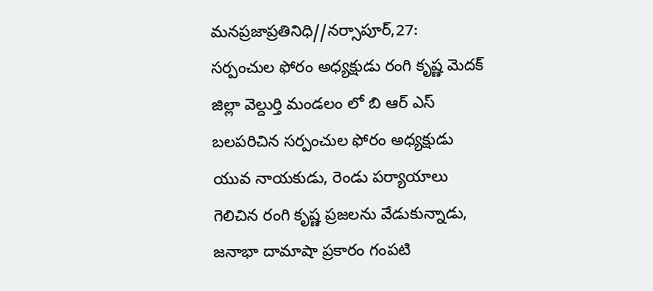మనప్రజాప్రతినిధి//నర్సాపూర్,27:
సర్పంచుల ఫోరం అధ్యక్షుడు రంగి కృష్ణ మెదక్ జిల్లా వెల్దుర్తి మండలం లో బి ఆర్ ఎస్ బలపరిచిన సర్పంచుల ఫోరం అధ్యక్షుడు యువ నాయకుడు, రెండు పర్యాయాలు గెలిచిన రంగి కృష్ణ ప్రజలను వేడుకున్నాడు, జనాభా దామాషా ప్రకారం గంపటి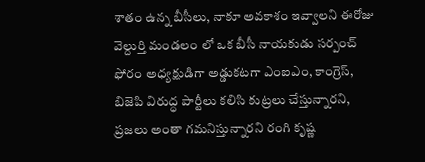శాతం ఉన్న బీసీలు, నాకూ అవకాశం ఇవ్వాలని ఈరోజు వెల్దుర్తి మండలం లో ఒక బీసీ నాయకుడు సర్పంచ్ ఫోరం అధ్యక్షుడిగా అడ్డుకటగా ఎంఐఎం, కాంగ్రెస్, బిజెపి విరుద్ధ పార్టీలు కలిసి కుట్రలు చేస్తున్నారని, ప్రజలు అంతా గమనిస్తున్నారని రంగి కృష్ణ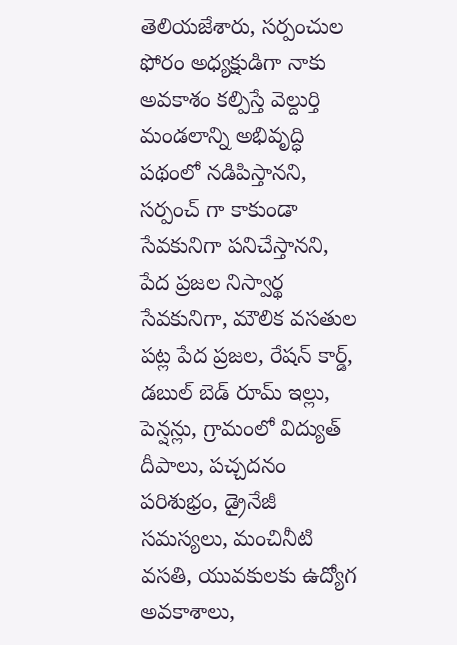తెలియజేశారు, సర్పంచుల ఫోరం అధ్యక్షుడిగా నాకు అవకాశం కల్పిస్తే వెల్దుర్తి మండలాన్ని అభివృద్ధి పథంలో నడిపిస్తానని, సర్పంచ్ గా కాకుండా సేవకునిగా పనిచేస్తానని, పేద ప్రజల నిస్వార్థ సేవకునిగా, మౌలిక వసతుల పట్ల పేద ప్రజల, రేషన్ కార్డ్, డబుల్ బెడ్ రూమ్ ఇల్లు, పెన్షన్లు, గ్రామంలో విద్యుత్ దీపాలు, పచ్చదనం పరిశుభ్రం, డ్రైనేజీ సమస్యలు, మంచినీటి వసతి, యువకులకు ఉద్యోగ అవకాశాలు,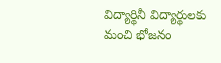విద్యార్థినీ విద్యార్థులకు మంచి భోజనం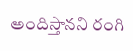అందిస్తానని రంగి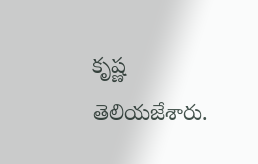కృష్ణ తెలియజేశారు.